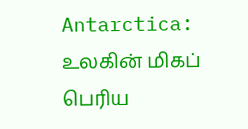Antarctica: உலகின் மிகப் பெரிய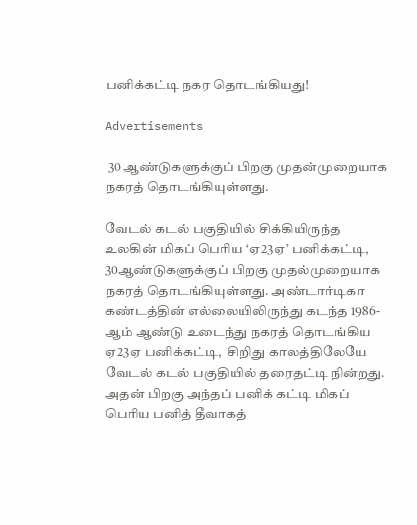பனிக்கட்டி நகர தொடங்கியது!

Advertisements

 30 ஆண்டுகளுக்குப் பிறகு முதன்முறையாக நகரத் தொடங்கியுள்ளது.

வேடல் கடல் பகுதியில் சிக்கியிருந்த உலகின் மிகப் பெரிய ‘ஏ23ஏ’ பனிக்கட்டி,  30ஆண்டுகளுக்குப் பிறகு முதல்முறையாக நகரத் தொடங்கியுள்ளது. அண்டார்டிகா கண்டத்தின் எல்லையிலிருந்து கடந்த 1986-ஆம் ஆண்டு உடைந்து நகரத் தொடங்கிய ஏ23ஏ பனிக்கட்டி,  சிறிது காலத்திலேயே வேடல் கடல் பகுதியில் தரைதட்டி நின்றது.  அதன் பிறகு அந்தப் பனிக் கட்டி மிகப் பெரிய பனித் தீவாகத்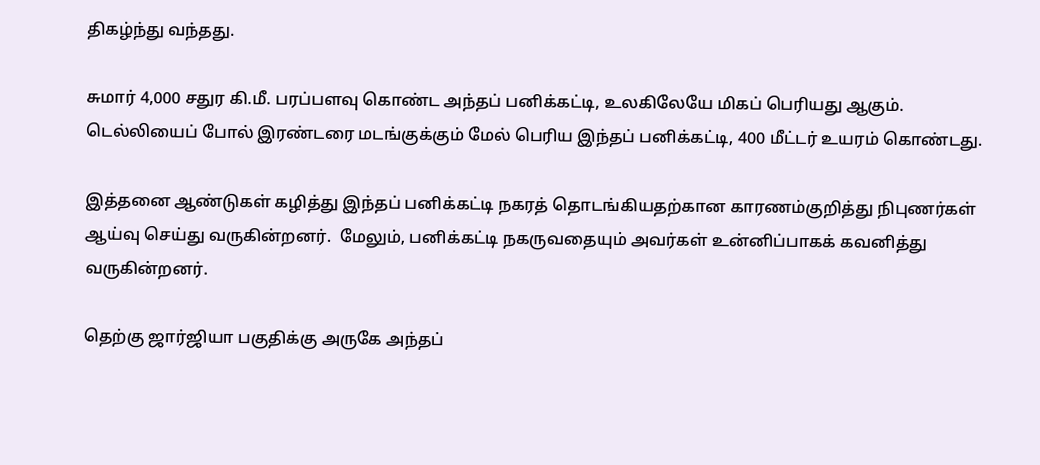திகழ்ந்து வந்தது.

சுமார் 4,000 சதுர கி.மீ. பரப்பளவு கொண்ட அந்தப் பனிக்கட்டி, உலகிலேயே மிகப் பெரியது ஆகும்.  டெல்லியைப் போல் இரண்டரை மடங்குக்கும் மேல் பெரிய இந்தப் பனிக்கட்டி, 400 மீட்டர் உயரம் கொண்டது.

இத்தனை ஆண்டுகள் கழித்து இந்தப் பனிக்கட்டி நகரத் தொடங்கியதற்கான காரணம்குறித்து நிபுணர்கள் ஆய்வு செய்து வருகின்றனர்.  மேலும், பனிக்கட்டி நகருவதையும் அவர்கள் உன்னிப்பாகக் கவனித்து வருகின்றனர்.

தெற்கு ஜார்ஜியா பகுதிக்கு அருகே அந்தப்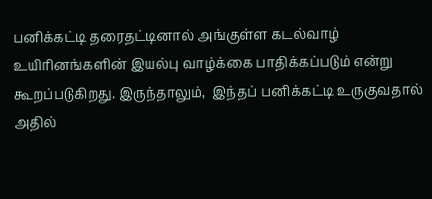பனிக்கட்டி தரைதட்டினால் அங்குள்ள கடல்வாழ் உயிரினங்களின் இயல்பு வாழ்க்கை பாதிக்கப்படும் என்று கூறப்படுகிறது. இருந்தாலும்,  இந்தப் பனிக்கட்டி உருகுவதால் அதில்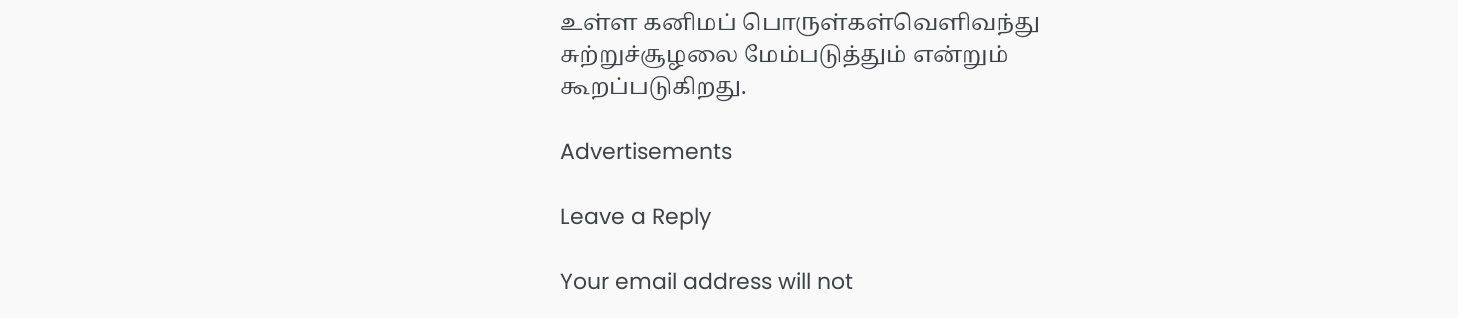உள்ள கனிமப் பொருள்கள்வெளிவந்து சுற்றுச்சூழலை மேம்படுத்தும் என்றும் கூறப்படுகிறது.

Advertisements

Leave a Reply

Your email address will not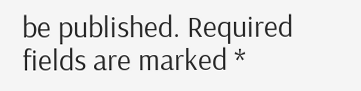be published. Required fields are marked *